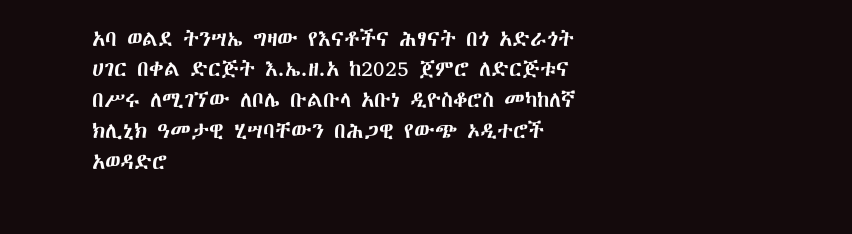አባ ወልደ ትንሣኤ ግዛው የእናቶችና ሕፃናት በጎ አድራጎት ሀገር በቀል ድርጅት እ.ኤ.ዘ.አ ከ2025 ጀምሮ ለድርጅቱና በሥሩ ለሚገኘው ለቦሌ ቡልቡላ አቡነ ዲዮስቆሮስ መካከለኛ ክሊኒክ ዓመታዊ ሂሣባቸውን በሕጋዊ የውጭ ኦዲተሮች አወዳድሮ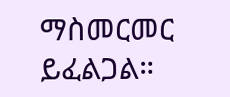ማስመርመር ይፈልጋል።